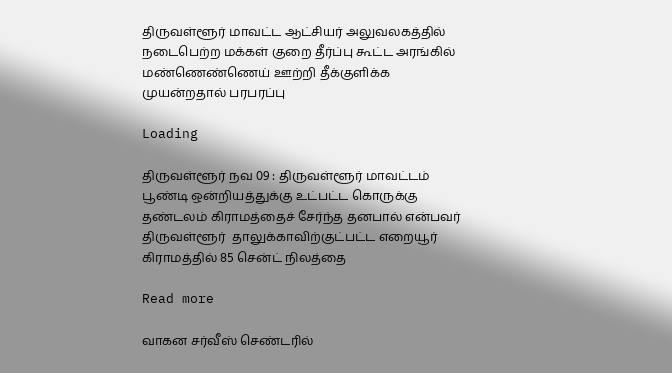திருவள்ளூர் மாவட்ட ஆட்சியர் அலுவலகத்தில் நடைபெற்ற மக்கள் குறை தீர்ப்பு கூட்ட அரங்கில் மண்ணெண்ணெய் ஊற்றி தீக்குளிக்க முயன்றதால் பரபரப்பு

Loading

திருவள்ளூர் நவ 09 : திருவள்ளூர் மாவட்டம் பூண்டி ஒன்றியத்துக்கு உட்பட்ட கொருக்கு தண்டலம் கிராமத்தைச் சேர்ந்த தனபால் என்பவர்  திருவள்ளூர்  தாலுக்காவிற்குட்பட்ட எறையூர் கிராமத்தில் 85 சென்ட் நிலத்தை‌

Read more

வாகன சர்வீஸ் செண்டரில்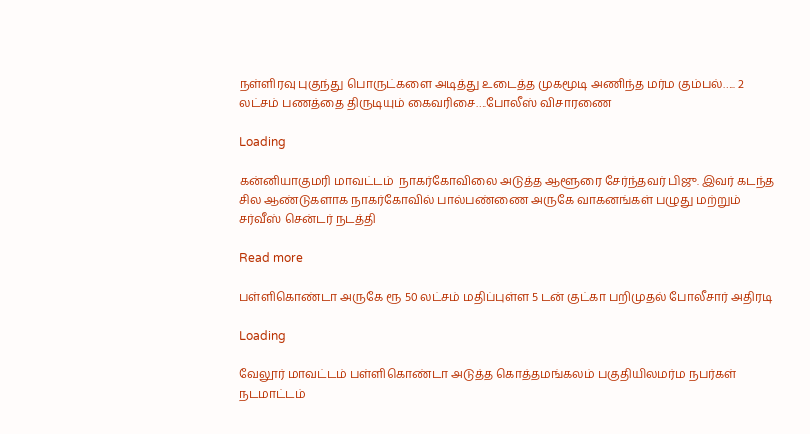நள்ளிரவு புகுந்து பொருட்களை அடித்து உடைத்த முகமூடி அணிந்த மர்ம கும்பல்….. 2 லட்சம் பணத்தை திருடியும் கைவரிசை….போலீஸ் விசாரணை

Loading

கன்னியாகுமரி மாவட்டம்  நாகர்கோவிலை அடுத்த ஆளூரை சேர்ந்தவர் பிஜு. இவர் கடந்த சில ஆண்டுகளாக நாகர்கோவில் பால்பண்ணை அருகே வாகனங்கள் பழுது மற்றும் சர்வீஸ் சென்டர் நடத்தி

Read more

பள்ளிகொண்டா அருகே ரூ 50 லட்சம் மதிப்புள்ள 5 டன் குட்கா பறிமுதல் போலீசார் அதிரடி

Loading

வேலூர் மாவட்டம் பள்ளிகொண்டா அடுத்த கொத்தமங்கலம் பகுதியிலமர்ம நபர்கள் நடமாட்டம்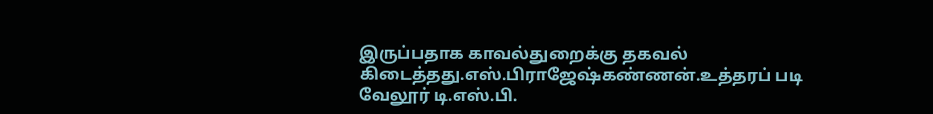இருப்பதாக காவல்துறைக்கு தகவல் கிடைத்தது.எஸ்.பிராஜேஷ்கண்ணன்.உத்தரப் படி வேலூர் டி.எஸ்.பி.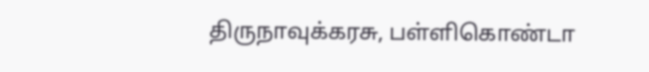திருநாவுக்கரசு, பள்ளிகொண்டா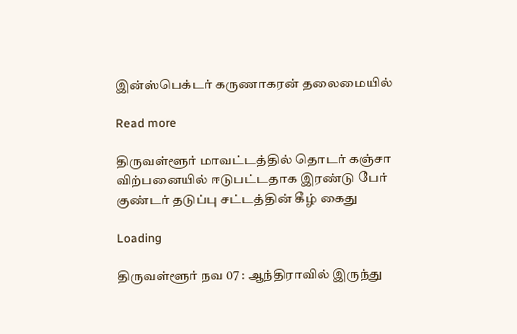இன்ஸ்பெக்டர் கருணாகரன் தலைமையில்

Read more

திருவள்ளூர் மாவட்டத்தில் தொடர் கஞ்சா விற்பனையில் ஈடுபட்டதாக இரண்டு பேர் குண்டர் தடுப்பு சட்டத்தின் கீழ் கைது

Loading

திருவள்ளூர் நவ 07 : ஆந்திராவில் இருந்து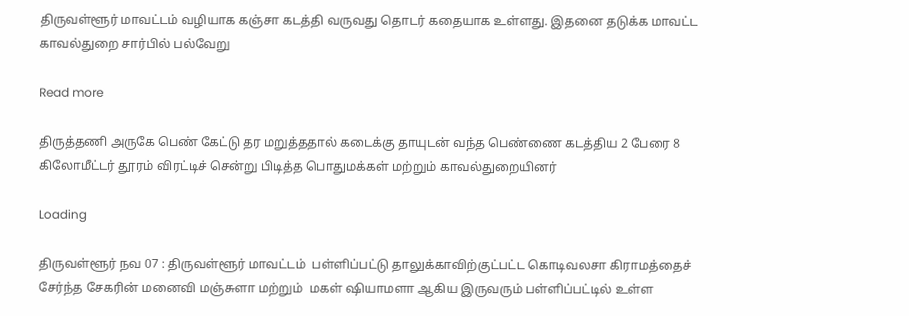திருவள்ளூர் மாவட்டம் வழியாக கஞ்சா கடத்தி வருவது தொடர் கதையாக உள்ளது. இதனை தடுக்க மாவட்ட காவல்துறை சார்பில் பல்வேறு

Read more

திருத்தணி அருகே பெண் கேட்டு தர மறுத்ததால் கடைக்கு தாயுடன் வந்த பெண்ணை கடத்திய 2 பேரை 8 கிலோமீட்டர் தூரம் விரட்டிச் சென்று பிடித்த பொதுமக்கள் மற்றும் காவல்துறையினர்

Loading

திருவள்ளூர் நவ 07 : திருவள்ளூர் மாவட்டம்  பள்ளிப்பட்டு தாலுக்காவிற்குட்பட்ட கொடிவலசா கிராமத்தைச் சேர்ந்த சேகரின் மனைவி மஞ்சுளா மற்றும்  மகள் ஷியாமளா ஆகிய இருவரும் பள்ளிப்பட்டில் உள்ள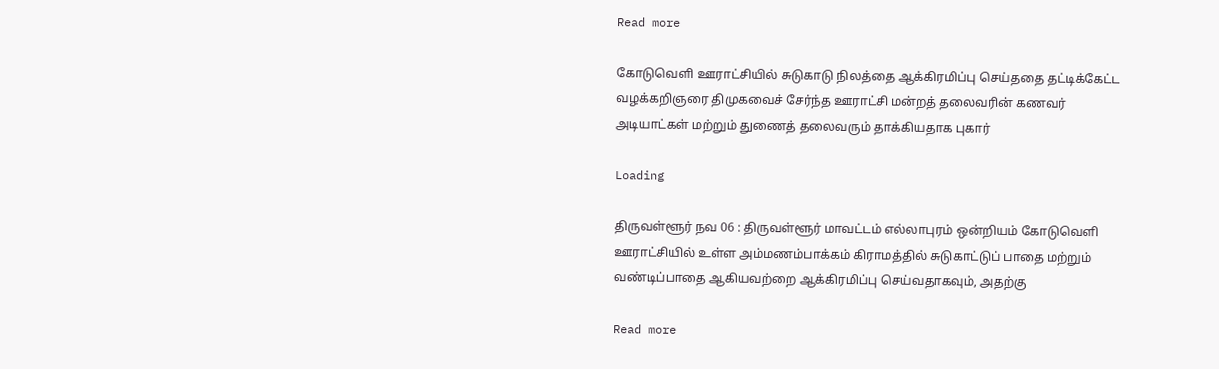Read more

கோடுவெளி ஊராட்சியில் சுடுகாடு நிலத்தை ஆக்கிரமிப்பு செய்ததை தட்டிக்கேட்ட வழக்கறிஞரை திமுகவைச் சேர்ந்த ஊராட்சி மன்றத் தலைவரின் கணவர் அடியாட்கள் மற்றும் துணைத் தலைவரும் தாக்கியதாக புகார்

Loading

திருவள்ளூர் நவ 06 : திருவள்ளூர் மாவட்டம் எல்லாபுரம் ஒன்றியம் கோடுவெளி ஊராட்சியில் உள்ள அம்மணம்பாக்கம் கிராமத்தில் சுடுகாட்டுப் பாதை மற்றும் வண்டிப்பாதை ஆகியவற்றை ஆக்கிரமிப்பு செய்வதாகவும், அதற்கு

Read more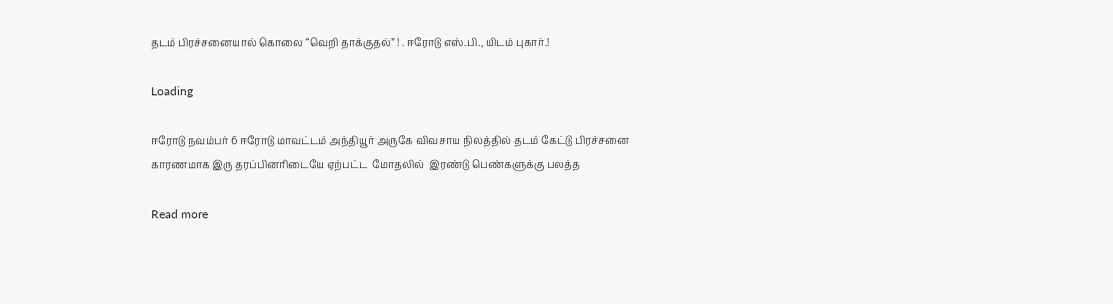தடம் பிரச்சனையால் கொலை “வெறி தாக்குதல்” ! . ஈரோடு எஸ்.பி., யிடம் புகார்.!

Loading

ஈரோடு நவம்பர் 6 ஈரோடு மாவட்டம் அந்தியூர் அருகே விவசாய நிலத்தில் தடம் கேட்டு பிரச்சனை காரணமாக இரு தரப்பினரிடையே ஏற்பட்ட  மோதலில்  இரண்டு பெண்களுக்கு பலத்த

Read more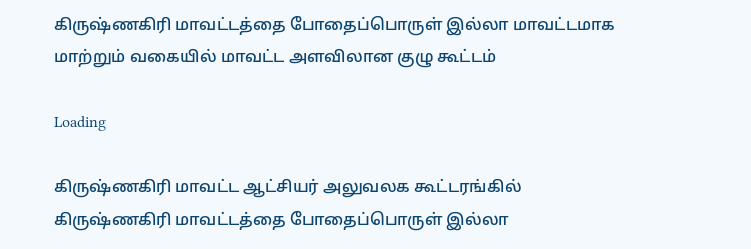கிருஷ்ணகிரி மாவட்டத்தை போதைப்பொருள் இல்லா மாவட்டமாக மாற்றும் வகையில் மாவட்ட அளவிலான குழு கூட்டம்

Loading

கிருஷ்ணகிரி மாவட்ட ஆட்சியர் அலுவலக கூட்டரங்கில் கிருஷ்ணகிரி மாவட்டத்தை போதைப்பொருள் இல்லா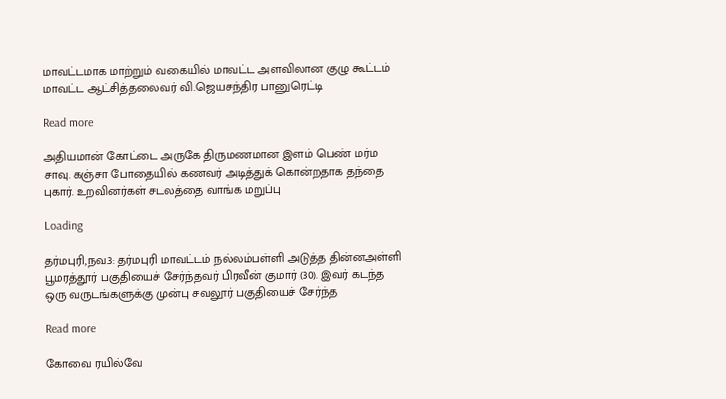மாவட்டமாக மாற்றும் வகையில் மாவட்ட அளவிலான குழு கூட்டம் மாவட்ட ஆட்சித்தலைவர் வி.ஜெயசந்திர பானுரெட்டி

Read more

அதியமான் கோட்டை அருகே திருமணமான இளம் பெண் மர்ம சாவு. கஞ்சா போதையில் கணவர் அடித்துக் கொன்றதாக தந்தை புகார். உறவினர்கள் சடலத்தை வாங்க மறுப்பு

Loading

தர்மபுரி,நவ.3: தர்மபுரி மாவட்டம் நல்லம்பள்ளி அடுத்த தின்னஅள்ளி பூமரத்தூர் பகுதியைச் சேர்ந்தவர் பிரவீன் குமார் (30). இவர் கடந்த ஒரு வருடங்களுக்கு முன்பு சவலூர் பகுதியைச் சேர்ந்த

Read more

கோவை ரயில்வே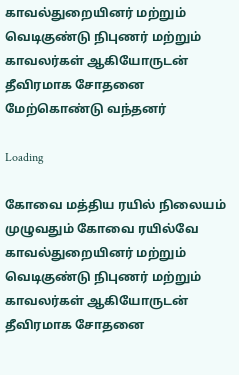காவல்துறையினர் மற்றும் வெடிகுண்டு நிபுணர் மற்றும் காவலர்கள் ஆகியோருடன் தீவிரமாக சோதனை மேற்கொண்டு வந்தனர்

Loading

கோவை மத்திய ரயில் நிலையம் முழுவதும் கோவை ரயில்வே காவல்துறையினர் மற்றும் வெடிகுண்டு நிபுணர் மற்றும் காவலர்கள் ஆகியோருடன் தீவிரமாக சோதனை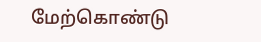மேற்கொண்டு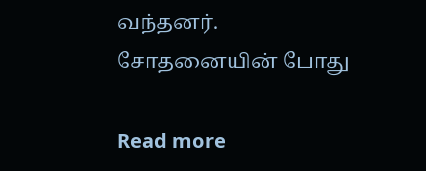வந்தனர்.  சோதனையின் போது

Read more